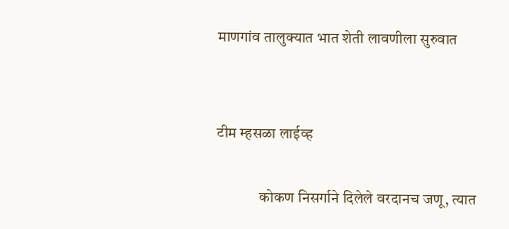माणगांव तालुक्यात भात शेती लावणीला सुरुवात


टीम म्हसळा लाईव्ह

              कोकण निसर्गाने दिलेले वरदानच जणू, त्यात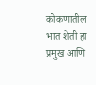कोकणातील भात शेती हा प्रमुख आणि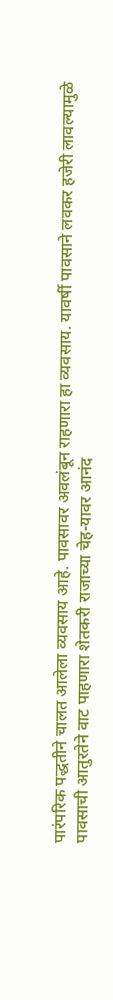पारंपरिक पद्धतीने चालत आलेला व्यवसाय आहे. पावसावर अवलंबून राहणारा हा व्यवसाय. यावर्षी पावसाने लवकर हजेरी लावल्यामुळे पावसाची आतुरतेने वाट पाहणारा शेतकरी राजाच्या चेह-यावर आनंद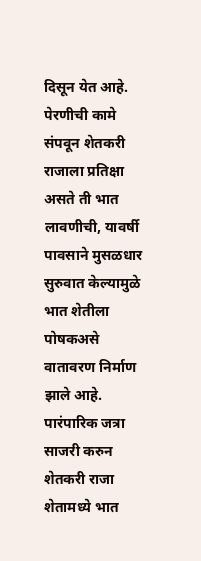दिसून येत आहे. पेरणीची कामे संपवून शेतकरी राजाला प्रतिक्षा असते ती भात लावणीची, यावर्षी पावसाने मुसळधार सुरुवात केल्यामुळे भात शेतीला पोषकअसे वातावरण निर्माण झाले आहे. पारंपारिक जत्रा साजरी करुन शेतकरी राजा शेतामध्ये भात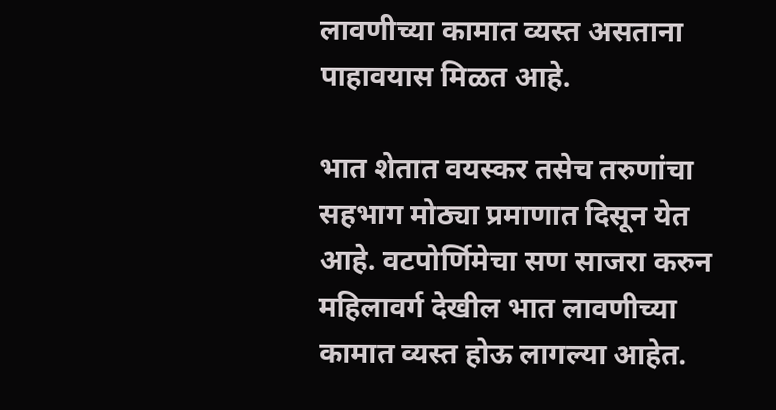लावणीच्या कामात व्यस्त असताना पाहावयास मिळत आहे.

भात शेतात वयस्कर तसेच तरुणांचा सहभाग मोठ्या प्रमाणात दिसून येत आहे. वटपोर्णिमेचा सण साजरा करुन महिलावर्ग देखील भात लावणीच्या कामात व्यस्त होऊ लागल्या आहेत.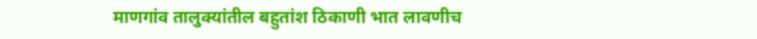माणगांव तालुक्यांतील बहुतांश ठिकाणी भात लावणीच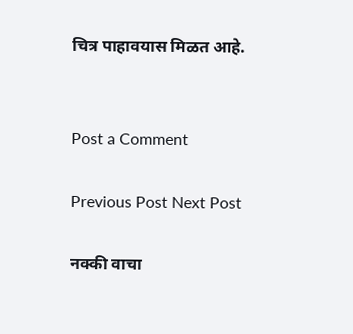चित्र पाहावयास मिळत आहे.


Post a Comment

Previous Post Next Post

नक्की वाचा